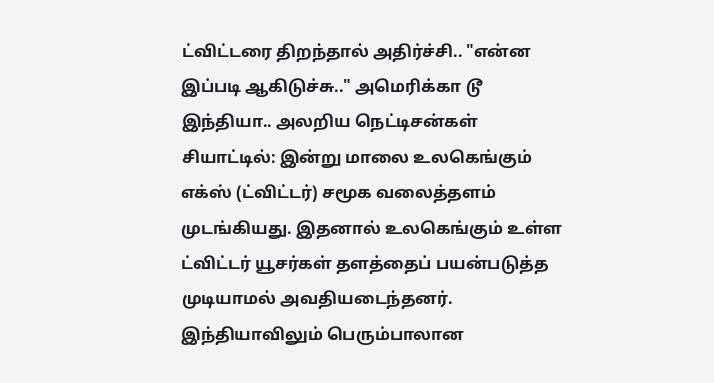ட்விட்டரை திறந்தால் அதிர்ச்சி.. "என்ன இப்படி ஆகிடுச்சு.." அமெரிக்கா டூ இந்தியா.. அலறிய நெட்டிசன்கள்
சியாட்டில்: இன்று மாலை உலகெங்கும் எக்ஸ் (ட்விட்டர்) சமூக வலைத்தளம் முடங்கியது. இதனால் உலகெங்கும் உள்ள ட்விட்டர் யூசர்கள் தளத்தைப் பயன்படுத்த முடியாமல் அவதியடைந்தனர். இந்தியாவிலும் பெரும்பாலான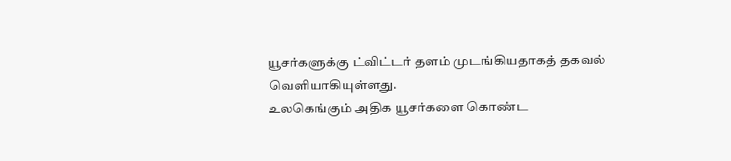யூசர்களுக்கு ட்விட்டர் தளம் முடங்கியதாகத் தகவல் வெளியாகியுள்ளது.
உலகெங்கும் அதிக யூசர்களை கொண்ட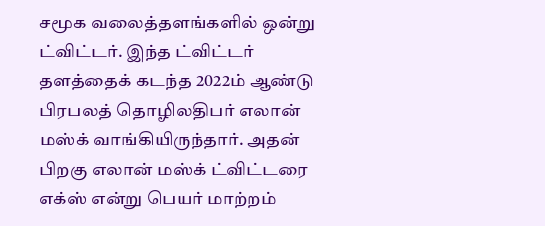சமூக வலைத்தளங்களில் ஒன்று ட்விட்டர். இந்த ட்விட்டர் தளத்தைக் கடந்த 2022ம் ஆண்டு பிரபலத் தொழிலதிபர் எலான் மஸ்க் வாங்கியிருந்தார். அதன் பிறகு எலான் மஸ்க் ட்விட்டரை எக்ஸ் என்று பெயர் மாற்றம்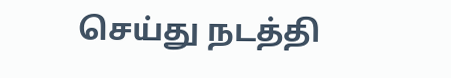செய்து நடத்தி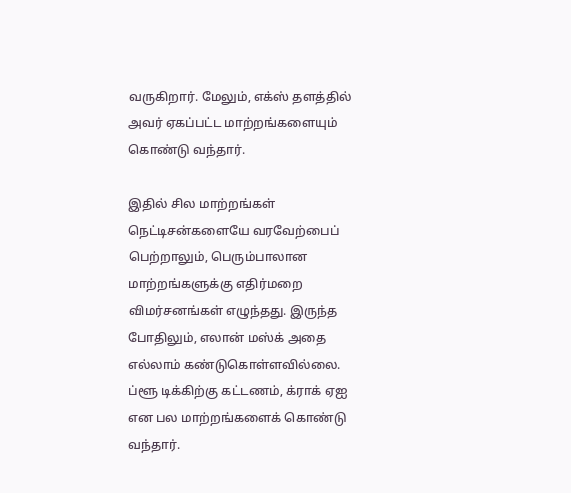வருகிறார். மேலும், எக்ஸ் தளத்தில் அவர் ஏகப்பட்ட மாற்றங்களையும் கொண்டு வந்தார்.

இதில் சில மாற்றங்கள் நெட்டிசன்களையே வரவேற்பைப் பெற்றாலும், பெரும்பாலான மாற்றங்களுக்கு எதிர்மறை விமர்சனங்கள் எழுந்தது. இருந்த போதிலும், எலான் மஸ்க் அதை எல்லாம் கண்டுகொள்ளவில்லை. ப்ளூ டிக்கிற்கு கட்டணம், க்ராக் ஏஐ என பல மாற்றங்களைக் கொண்டு வந்தார்.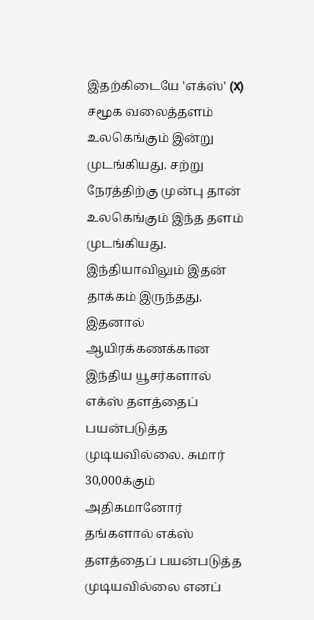இதற்கிடையே 'எக்ஸ்' (X) சமூக வலைத்தளம் உலகெங்கும் இன்று முடங்கியது. சற்று நேரத்திற்கு முன்பு தான் உலகெங்கும் இந்த தளம் முடங்கியது. இந்தியாவிலும் இதன் தாக்கம் இருந்தது. இதனால் ஆயிரக்கணக்கான இந்திய யூசர்களால் எக்ஸ் தளத்தைப் பயன்படுத்த முடியவில்லை. சுமார் 30,000க்கும் அதிகமானோர் தங்களால் எக்ஸ் தளத்தைப் பயன்படுத்த முடியவில்லை எனப்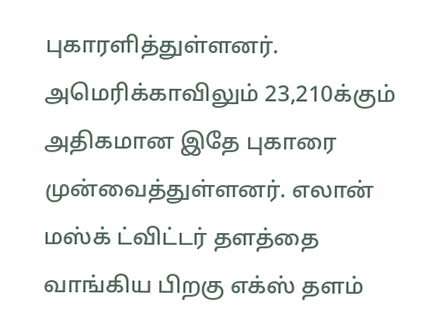புகாரளித்துள்ளனர்.
அமெரிக்காவிலும் 23,210க்கும் அதிகமான இதே புகாரை முன்வைத்துள்ளனர். எலான் மஸ்க் ட்விட்டர் தளத்தை வாங்கிய பிறகு எக்ஸ் தளம்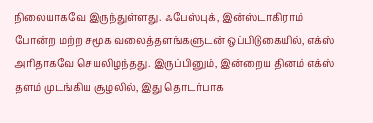நிலையாகவே இருந்துள்ளது. ஃபேஸ்புக், இன்ஸ்டாகிராம் போன்ற மற்ற சமூக வலைத்தளங்களுடன் ஒப்பிடுகையில், எக்ஸ் அரிதாகவே செயலிழந்தது. இருப்பினும், இன்றைய தினம் எக்ஸ் தளம் முடங்கிய சூழலில், இது தொடர்பாக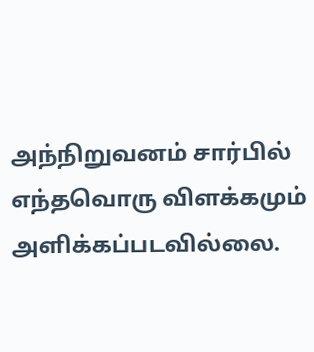அந்நிறுவனம் சார்பில் எந்தவொரு விளக்கமும் அளிக்கப்படவில்லை.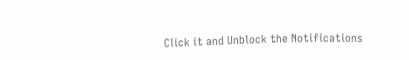Click it and Unblock the Notifications